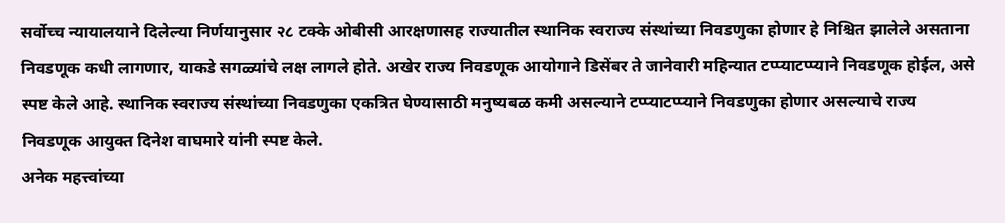सर्वोच्च न्यायालयाने दिलेल्या निर्णयानुसार २८ टक्के ओबीसी आरक्षणासह राज्यातील स्थानिक स्वराज्य संस्थांच्या निवडणुका होणार हे निश्चित झालेले असताना निवडणूक कधी लागणार, याकडे सगळ्यांचे लक्ष लागले होते. अखेर राज्य निवडणूक आयोगाने डिसेंबर ते जानेवारी महिन्यात टप्प्याटप्प्याने निवडणूक होईल, असे स्पष्ट केले आहे. स्थानिक स्वराज्य संस्थांच्या निवडणुका एकत्रित घेण्यासाठी मनुष्यबळ कमी असल्याने टप्प्याटप्प्याने निवडणुका होणार असल्याचे राज्य निवडणूक आयुक्त दिनेश वाघमारे यांनी स्पष्ट केले.
अनेक महत्त्वांच्या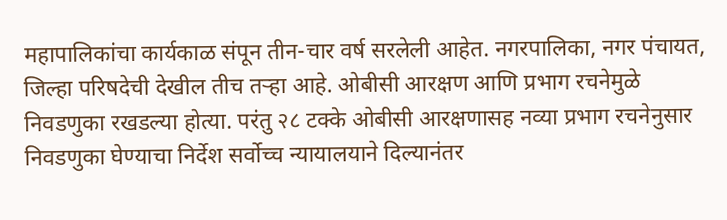महापालिकांचा कार्यकाळ संपून तीन-चार वर्ष सरलेली आहेत. नगरपालिका, नगर पंचायत, जिल्हा परिषदेची देखील तीच तऱ्हा आहे. ओबीसी आरक्षण आणि प्रभाग रचनेमुळे निवडणुका रखडल्या होत्या. परंतु २८ टक्के ओबीसी आरक्षणासह नव्या प्रभाग रचनेनुसार निवडणुका घेण्याचा निर्देश सर्वोच्च न्यायालयाने दिल्यानंतर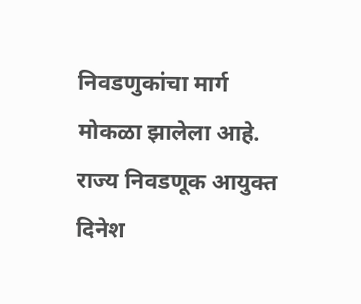निवडणुकांचा मार्ग मोकळा झालेला आहे. राज्य निवडणूक आयुक्त दिनेश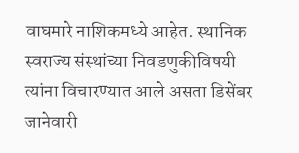वाघमारे नाशिकमध्ये आहेत. स्थानिक स्वराज्य संस्थांच्या निवडणुकीविषयी त्यांना विचारण्यात आले असता डिसेंबर जानेवारी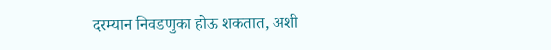दरम्यान निवडणुका होऊ शकतात, अशी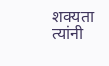शक्यता त्यांनी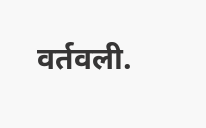वर्तवली.